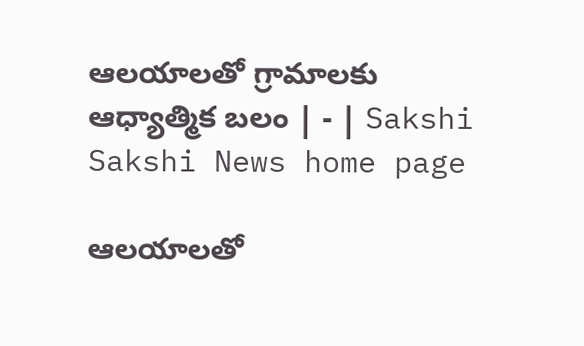ఆలయాలతో గ్రామాలకు ఆధ్యాత్మిక బలం | - | Sakshi
Sakshi News home page

ఆలయాలతో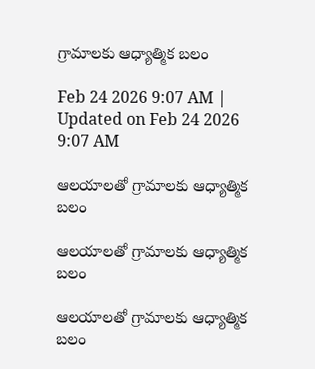గ్రామాలకు ఆధ్యాత్మిక బలం

Feb 24 2026 9:07 AM | Updated on Feb 24 2026 9:07 AM

ఆలయాలతో గ్రామాలకు ఆధ్యాత్మిక బలం

ఆలయాలతో గ్రామాలకు ఆధ్యాత్మిక బలం

ఆలయాలతో గ్రామాలకు ఆధ్యాత్మిక బలం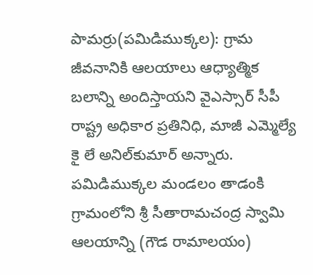పామర్రు(పమిడిముక్కల): గ్రామ జీవనానికి ఆలయాలు ఆధ్యాత్మిక బలాన్ని అందిస్తాయని వైఎస్సార్‌ సీపీ రాష్ట్ర అధికార ప్రతినిధి, మాజీ ఎమ్మెల్యే కై లే అనిల్‌కుమార్‌ అన్నారు. పమిడిముక్కల మండలం తాడంకి గ్రామంలోని శ్రీ సీతారామచంద్ర స్వామి ఆలయాన్ని (గౌడ రామాలయం)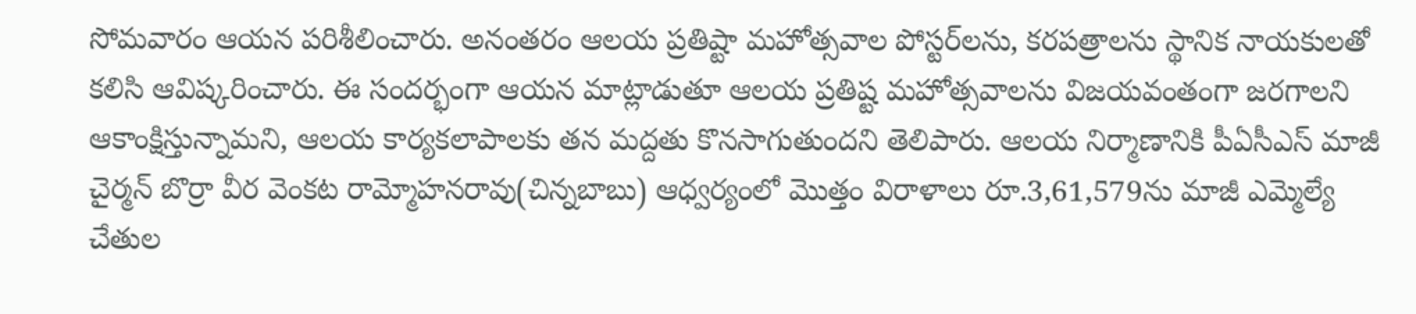సోమవారం ఆయన పరిశీలించారు. అనంతరం ఆలయ ప్రతిష్టా మహోత్సవాల పోస్టర్‌లను, కరపత్రాలను స్థానిక నాయకులతో కలిసి ఆవిష్కరించారు. ఈ సందర్భంగా ఆయన మాట్లాడుతూ ఆలయ ప్రతిష్ట మహోత్సవాలను విజయవంతంగా జరగాలని ఆకాంక్షిస్తున్నామని, ఆలయ కార్యకలాపాలకు తన మద్దతు కొనసాగుతుందని తెలిపారు. ఆలయ నిర్మాణానికి పీఏసీఎస్‌ మాజీ చైర్మన్‌ బొర్రా వీర వెంకట రామ్మోహనరావు(చిన్నబాబు) ఆధ్వర్యంలో మొత్తం విరాళాలు రూ.3,61,579ను మాజీ ఎమ్మెల్యే చేతుల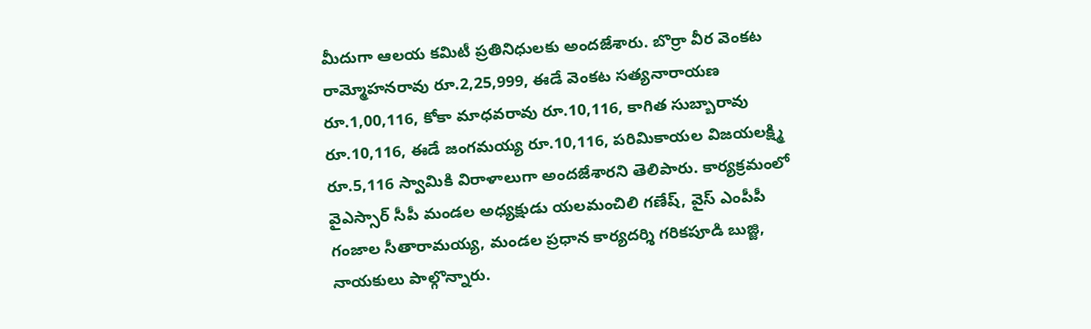మీదుగా ఆలయ కమిటీ ప్రతినిధులకు అందజేశారు. బొర్రా వీర వెంకట రామ్మోహనరావు రూ.2,25,999, ఈడే వెంకట సత్యనారాయణ రూ.1,00,116, కోకా మాధవరావు రూ.10,116, కాగిత సుబ్బారావు రూ.10,116, ఈడే జంగమయ్య రూ.10,116, పరిమికాయల విజయలక్ష్మి రూ.5,116 స్వామికి విరాళాలుగా అందజేశారని తెలిపారు. కార్యక్రమంలో వైఎస్సార్‌ సీపీ మండల అధ్యక్షుడు యలమంచిలి గణేష్‌, వైస్‌ ఎంపీపీ గంజాల సీతారామయ్య, మండల ప్రధాన కార్యదర్శి గరికపూడి బుజ్జి, నాయకులు పాల్గొన్నారు.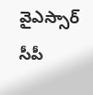వైఎస్సార్‌ సీపీ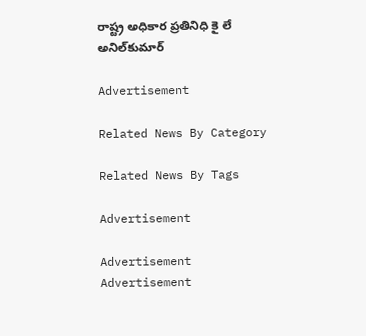రాష్ట్ర అధికార ప్రతినిధి కై లే అనిల్‌కుమార్‌

Advertisement

Related News By Category

Related News By Tags

Advertisement

Advertisement
Advertisement